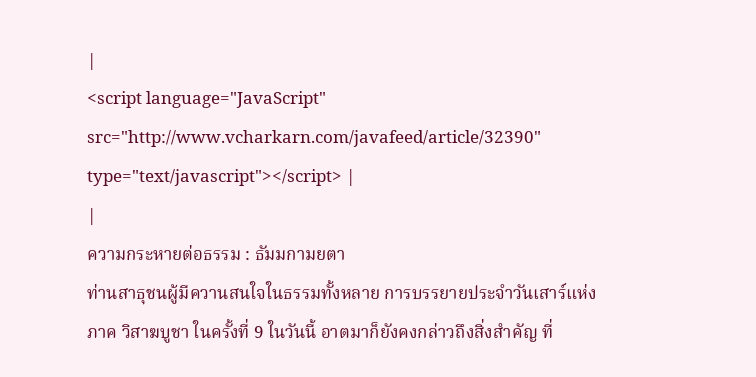|
<script language="JavaScript" src="http://www.vcharkarn.com/javafeed/article/32390" type="text/javascript"></script> |
|
ความกระหายต่อธรรม : ธัมมกามยตา
ท่านสาธุชนผู้มีควานสนใจในธรรมทั้งหลาย การบรรยายประจำวันเสาร์แห่งภาค วิสาฆบูชา ในครั้งที่ 9 ในวันนี้ อาตมาก็ยังคงกล่าวถึงสิ่งสำคัญ ที่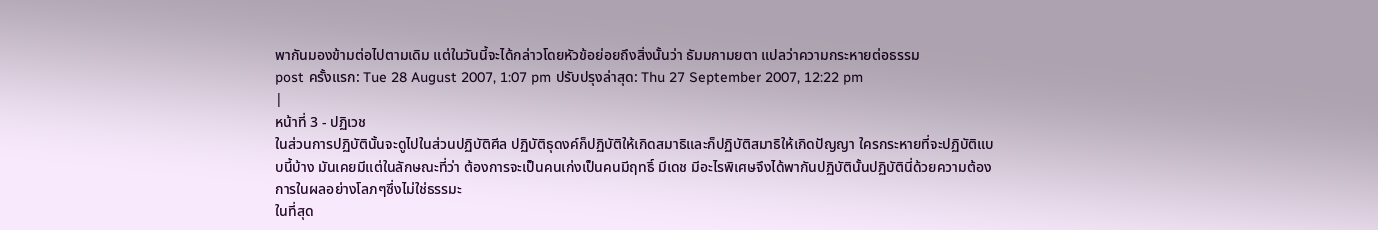พากันมองข้ามต่อไปตามเดิม แต่ในวันนี้จะได้กล่าวโดยหัวข้อย่อยถึงสิ่งนั้นว่า ธัมมกามยตา แปลว่าความกระหายต่อธรรม
post ครั้งแรก: Tue 28 August 2007, 1:07 pm ปรับปรุงล่าสุด: Thu 27 September 2007, 12:22 pm
|
หน้าที่ 3 - ปฏิเวช
ในส่วนการปฏิบัตินั้นจะดูไปในส่วนปฏิบัติศีล ปฏิบัติธุดงค์ก็ปฏิบัติให้เกิดสมาธิและก็ปฏิบัติสมาธิให้เกิดปัญญา ใครกระหายที่จะปฏิบัติแบบนี้บ้าง มันเคยมีแต่ในลักษณะที่ว่า ต้องการจะเป็นคนเก่งเป็นคนมีฤทธิ์ มีเดช มีอะไรพิเศษจึงได้พากันปฏิบัตินั้นปฏิบัตินี่ด้วยความต้องการในผลอย่างโลภๆซึ่งไม่ใช่ธรรมะ
ในที่สุด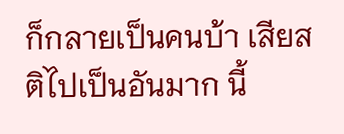ก็กลายเป็นคนบ้า เสียสติไปเป็นอันมาก นี้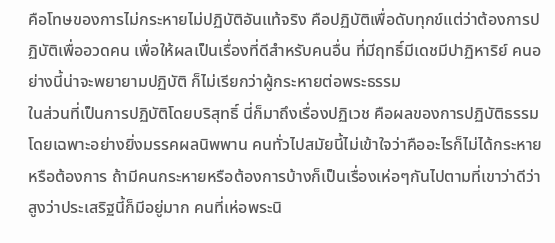คือโทษของการไม่กระหายไม่ปฏิบัติอันแท้จริง คือปฏิบัติเพื่อดับทุกข์แต่ว่าต้องการปฏิบัติเพื่ออวดคน เพื่อให้ผลเป็นเรื่องที่ดีสำหรับคนอื่น ที่มีฤทธิ์มีเดชมีปาฏิหาริย์ คนอย่างนี้น่าจะพยายามปฏิบัติ ก็ไม่เรียกว่าผู้กระหายต่อพระธรรม
ในส่วนที่เป็นการปฏิบัติโดยบริสุทธิ์ นี่ก็มาถึงเรื่องปฏิเวช คือผลของการปฏิบัติธรรม โดยเฉพาะอย่างยิ่งมรรคผลนิพพาน คนทั่วไปสมัยนี้ไม่เข้าใจว่าคืออะไรก็ไม่ได้กระหายหรือต้องการ ถ้ามีคนกระหายหรือต้องการบ้างก็เป็นเรื่องเห่อๆกันไปตามที่เขาว่าดีว่าสูงว่าประเสริฐนี้ก็มีอยู่มาก คนที่เห่อพระนิ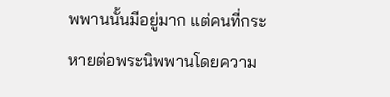พพานนั้นมีอยู่มาก แต่คนที่กระหายต่อพระนิพพานโดยความ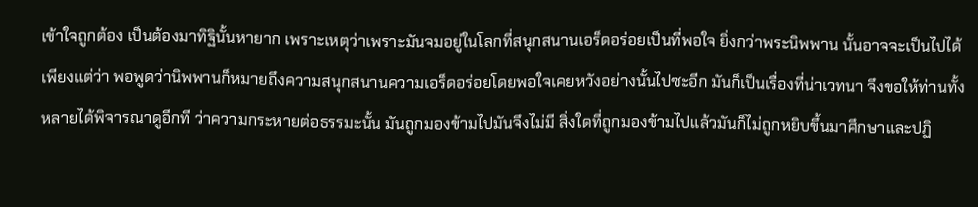เข้าใจถูกต้อง เป็นต้องมาทิฐินั้นหายาก เพราะเหตุว่าเพราะมันจมอยู่ในโลกที่สนุกสนานเอร็ดอร่อยเป็นที่พอใจ ยิ่งกว่าพระนิพพาน นั้นอาจจะเป็นไปได้
เพียงแต่ว่า พอพูดว่านิพพานก็หมายถึงความสนุกสนานความเอร็ดอร่อยโดยพอใจเคยหวังอย่างนั้นไปซะอีก มันก็เป็นเรื่องที่น่าเวทนา จึงขอให้ท่านทั้งหลายได้พิจารณาดูอีกที ว่าความกระหายต่อธรรมะนั้น มันถูกมองข้ามไปมันจึงไม่มี สิ่งใดที่ถูกมองข้ามไปแล้วมันก็ไม่ถูกหยิบขึ้นมาศึกษาและปฏิ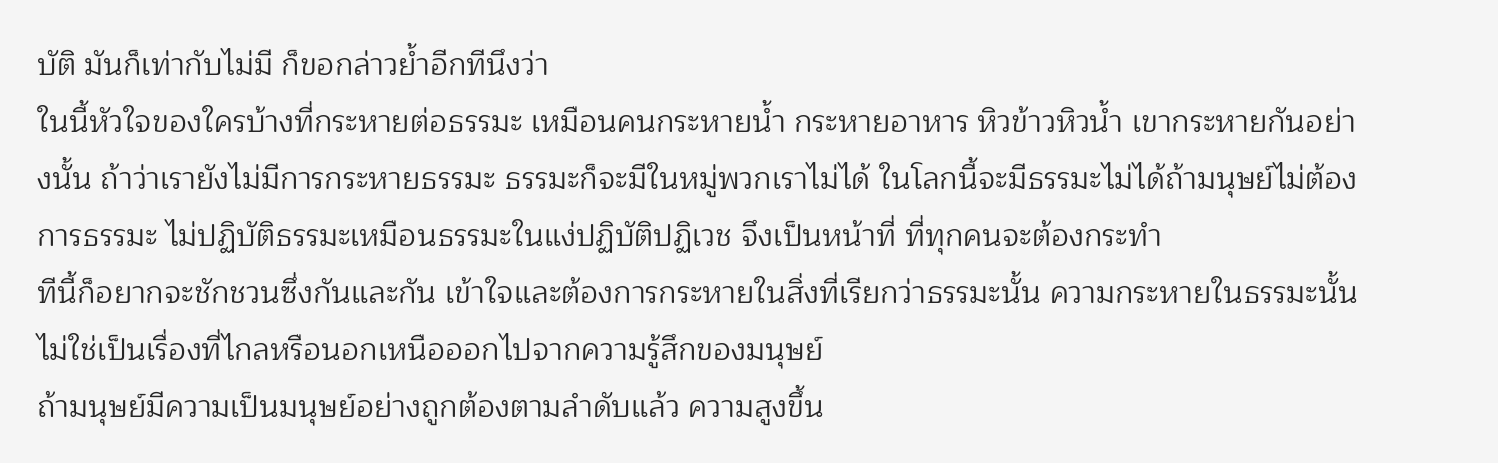บัติ มันก็เท่ากับไม่มี ก็ขอกล่าวย้ำอีกทีนึงว่า
ในนี้หัวใจของใครบ้างที่กระหายต่อธรรมะ เหมือนคนกระหายน้ำ กระหายอาหาร หิวข้าวหิวน้ำ เขากระหายกันอย่างนั้น ถ้าว่าเรายังไม่มีการกระหายธรรมะ ธรรมะก็จะมีในหมู่พวกเราไม่ได้ ในโลกนี้จะมีธรรมะไม่ได้ถ้ามนุษย์ไม่ต้องการธรรมะ ไม่ปฏิบัติธรรมะเหมือนธรรมะในแง่ปฏิบัติปฏิเวช จึงเป็นหน้าที่ ที่ทุกคนจะต้องกระทำ
ทีนี้ก็อยากจะชักชวนซึ่งกันและกัน เข้าใจและต้องการกระหายในสิ่งที่เรียกว่าธรรมะนั้น ความกระหายในธรรมะนั้นไม่ใช่เป็นเรื่องที่ไกลหรือนอกเหนือออกไปจากความรู้สึกของมนุษย์
ถ้ามนุษย์มีความเป็นมนุษย์อย่างถูกต้องตามลำดับแล้ว ความสูงขึ้น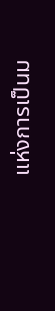แห่งการเป็นม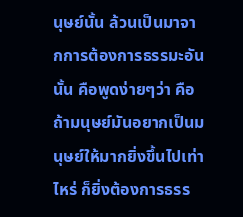นุษย์นั้น ล้วนเป็นมาจากการต้องการธรรมะอันนั้น คือพูดง่ายๆว่า คือ ถ้ามนุษย์มันอยากเป็นมนุษย์ให้มากยิ่งขึ้นไปเท่าไหร่ ก็ยิ่งต้องการธรร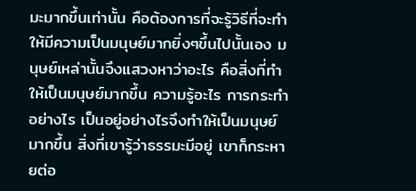มะมากขึ้นเท่านั้น คือต้องการที่จะรู้วิธีที่จะทำให้มีความเป็นมนุษย์มากยิ่งๆขึ้นไปนั้นเอง มนุษย์เหล่านั้นจึงแสวงหาว่าอะไร คือสิ่งที่ทำให้เป็นมนุษย์มากขึ้น ความรู้อะไร การกระทำอย่างไร เป็นอยู่อย่างไรจึงทำให้เป็นมนุษย์มากขึ้น สิ่งที่เขารู้ว่าธรรมะมีอยู่ เขาก็กระหายต่อ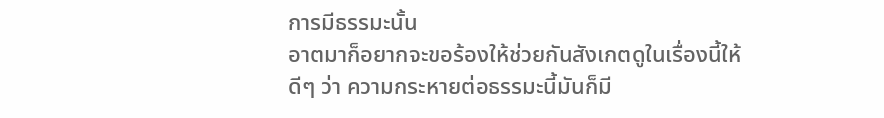การมีธรรมะนั้น
อาตมาก็อยากจะขอร้องให้ช่วยกันสังเกตดูในเรื่องนี้ให้ดีๆ ว่า ความกระหายต่อธรรมะนี้มันก็มี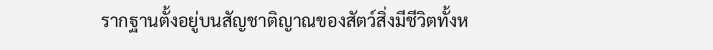รากฐานตั้งอยู่บนสัญชาติญาณของสัตว์สิ่งมีชีวิตทั้งห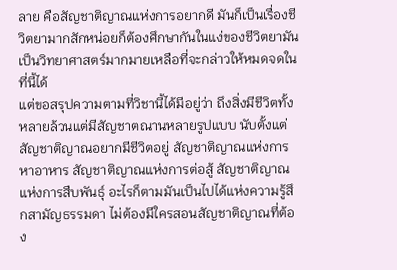ลาย คือสัญชาติญาณแห่งการอยากดี มันก็เป็นเรื่องชีวิตยามากสักหน่อยก็ต้องศึกษากันในแง่ของชีวิตยามันเป็นวิทยาศาสตร์มากมายเหลือที่จะกล่าวให้หมดจดในที่นี้ได้
แต่ขอสรุปความตามที่วิชานี้ได้มีอยู่ว่า ถึงสิ่งมีชีวิตทั้งหลายล้วนแต่มีสัญชาตณานหลายรูปแบบ นับตั้งแต่สัญชาติญาณอยากมีชีวิตอยู่ สัญชาติญาณแห่งการหาอาหาร สัญชาติญาณแห่งการต่อสู้ สัญชาติญาณแห่งการสืบพันธุ์ อะไรก็ตามมันเป็นไปได้แห่งความรู้สึกสามัญธรรมดา ไม่ต้องมีใครสอนสัญชาติญาณที่ต้อง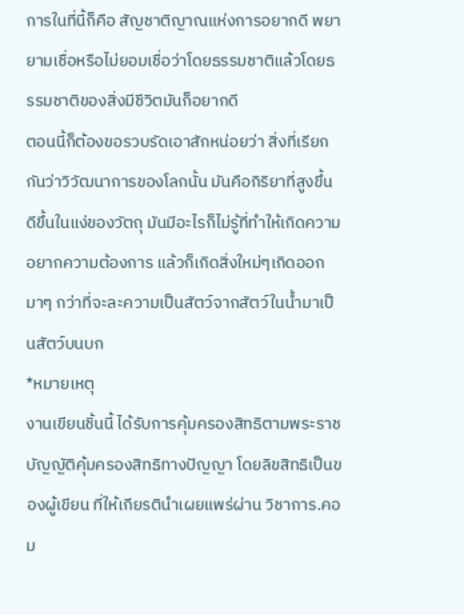การในที่นี้ก็คือ สัญชาติญาณแห่งการอยากดี พยายามเชื่อหรือไม่ยอมเชื่อว่าโดยธรรมชาติแล้วโดยธรรมชาติของสิ่งมีชีวิตมันก็อยากดี
ตอนนี้ก็ต้องขอรวบรัดเอาสักหน่อยว่า สิ่งที่เรียกกันว่าวิวัฒนาการของโลกนั้น มันคือกิริยาที่สูงขึ้นดีขึ้นในแง่ของวัตถุ มันมีอะไรก็ไม่รู้ที่ทำให้เกิดความอยากความต้องการ แล้วก็เกิดสิ่งใหม่ๆเกิดออกมาๆ กว่าที่จะละความเป็นสัตว์จากสัตว์ในน้ำมาเป็นสัตว์บนบก
*หมายเหตุ
งานเขียนชิ้นนี้ ได้รับการคุ้มครองสิทธิตามพระราชบัญญัติคุ้มครองสิทธิทางปัญญา โดยลิขสิทธิเป็นของผู้เขียน ที่ให้เกียรตินำเผยแพร่ผ่าน วิชาการ.คอม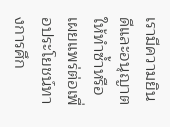เรามีความยินดีและอนุญาตให้ทำซ้ำหรือเผยแพร่ต่อเพื่อประโยชน์ทางการศึก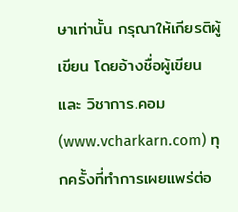ษาเท่านั้น กรุณาให้เกียรติผู้เขียน โดยอ้างชื่อผู้เขียนและ วิชาการ.คอม (www.vcharkarn.com) ทุกครั้งที่ทำการเผยแพร่ต่อ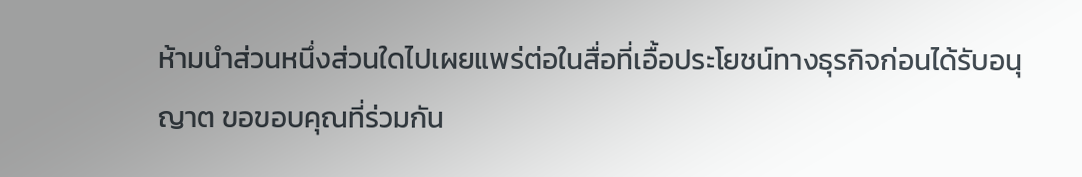ห้ามนำส่วนหนึ่งส่วนใดไปเผยแพร่ต่อในสื่อที่เอื้อประโยชน์ทางธุรกิจก่อนได้รับอนุญาต ขอขอบคุณที่ร่วมกัน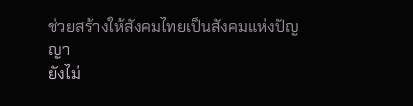ช่วยสร้างให้สังคมไทยเป็นสังคมแห่งปัญญา
ยังไม่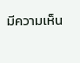มีความเห็น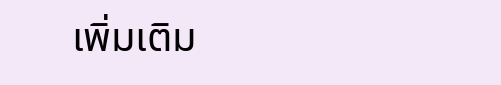เพิ่มเติม